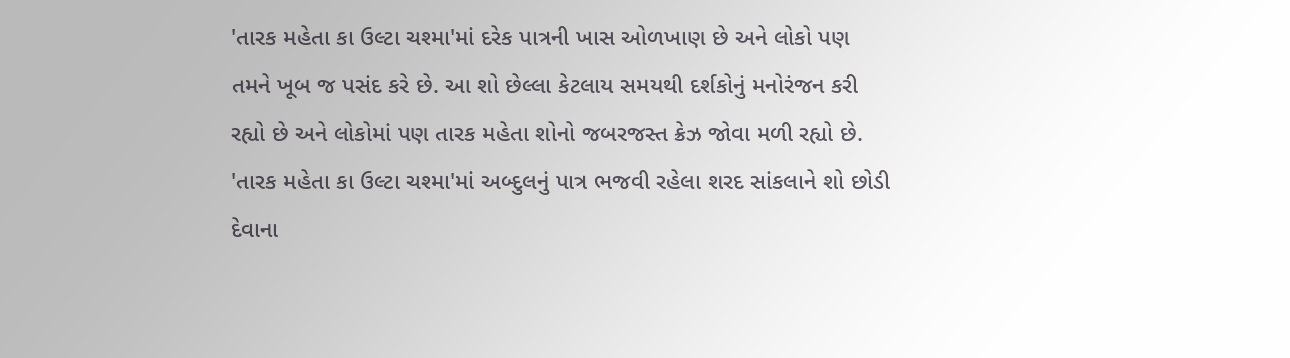'તારક મહેતા કા ઉલ્ટા ચશ્મા'માં દરેક પાત્રની ખાસ ઓળખાણ છે અને લોકો પણ તમને ખૂબ જ પસંદ કરે છે. આ શો છેલ્લા કેટલાય સમયથી દર્શકોનું મનોરંજન કરી રહ્યો છે અને લોકોમાં પણ તારક મહેતા શોનો જબરજસ્ત ક્રેઝ જોવા મળી રહ્યો છે. 'તારક મહેતા કા ઉલ્ટા ચશ્મા'માં અબ્દુલનું પાત્ર ભજવી રહેલા શરદ સાંકલાને શો છોડી દેવાના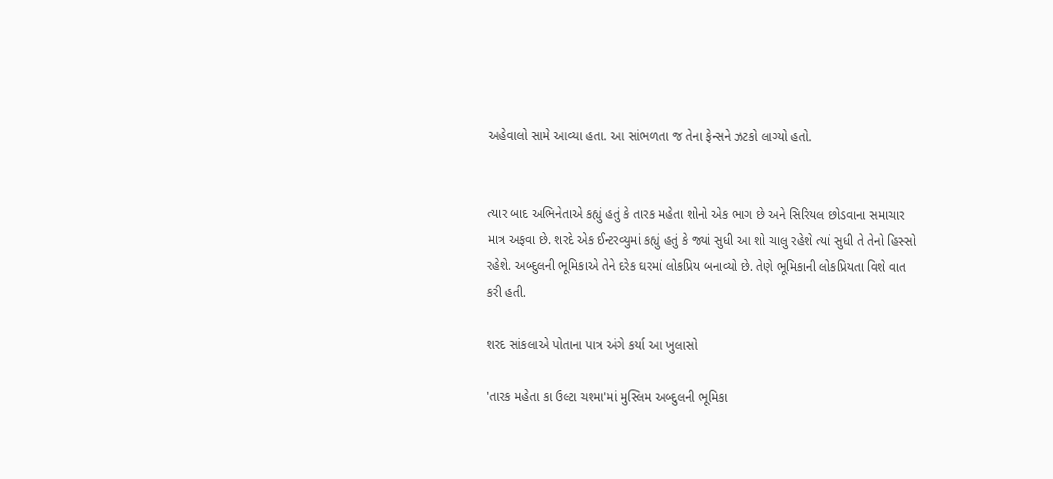અહેવાલો સામે આવ્યા હતા. આ સાંભળતા જ તેના ફેન્સને ઝટકો લાગ્યો હતો.


ત્યાર બાદ અભિનેતાએ કહ્યું હતું કે તારક મહેતા શોનો એક ભાગ છે અને સિરિયલ છોડવાના સમાચાર માત્ર અફવા છે. શરદે એક ઈન્ટરવ્યુમાં કહ્યું હતું કે જ્યાં સુધી આ શો ચાલુ રહેશે ત્યાં સુધી તે તેનો હિસ્સો રહેશે. અબ્દુલની ભૂમિકાએ તેને દરેક ઘરમાં લોકપ્રિય બનાવ્યો છે. તેણે ભૂમિકાની લોકપ્રિયતા વિશે વાત કરી હતી.

શરદ સાંકલાએ પોતાના પાત્ર અંગે કર્યા આ ખુલાસો

'તારક મહેતા કા ઉલ્ટા ચશ્મા'માં મુસ્લિમ અબ્દુલની ભૂમિકા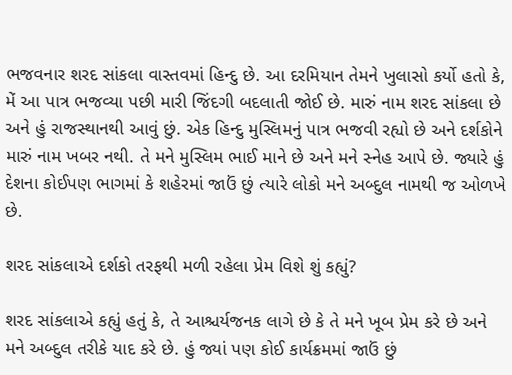ભજવનાર શરદ સાંકલા વાસ્તવમાં હિન્દુ છે. આ દરમિયાન તેમને ખુલાસો કર્યો હતો કે, મેં આ પાત્ર ભજવ્યા પછી મારી જિંદગી બદલાતી જોઈ છે. મારું નામ શરદ સાંકલા છે અને હું રાજસ્થાનથી આવું છું. એક હિન્દુ મુસ્લિમનું પાત્ર ભજવી રહ્યો છે અને દર્શકોને મારું નામ ખબર નથી. તે મને મુસ્લિમ ભાઈ માને છે અને મને સ્નેહ આપે છે. જ્યારે હું દેશના કોઈપણ ભાગમાં કે શહેરમાં જાઉં છું ત્યારે લોકો મને અબ્દુલ નામથી જ ઓળખે છે.

શરદ સાંકલાએ દર્શકો તરફથી મળી રહેલા પ્રેમ વિશે શું કહ્યું?

શરદ સાંકલાએ કહ્યું હતું કે, તે આશ્ચર્યજનક લાગે છે કે તે મને ખૂબ પ્રેમ કરે છે અને મને અબ્દુલ તરીકે યાદ કરે છે. હું જ્યાં પણ કોઈ કાર્યક્રમમાં જાઉં છું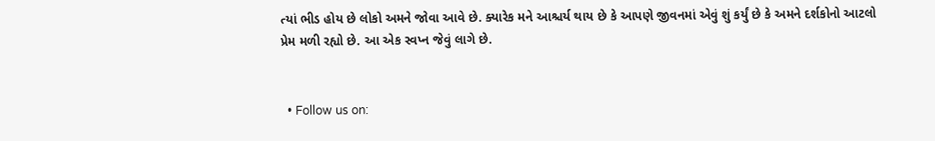ત્યાં ભીડ હોય છે લોકો અમને જોવા આવે છે. ક્યારેક મને આશ્ચર્ય થાય છે કે આપણે જીવનમાં એવું શું કર્યું છે કે અમને દર્શકોનો આટલો પ્રેમ મળી રહ્યો છે. આ એક સ્વપ્ન જેવું લાગે છે.


  • Follow us on: